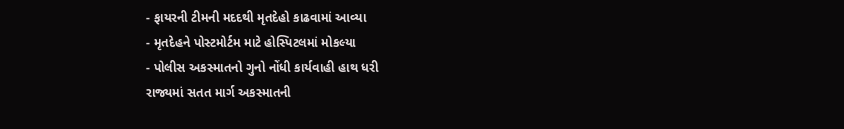- ફાયરની ટીમની મદદથી મૃતદેહો કાઢવામાં આવ્યા
- મૃતદેહને પોસ્ટમોર્ટમ માટે હોસ્પિટલમાં મોકલ્યા
- પોલીસ અકસ્માતનો ગુનો નોંધી કાર્યવાહી હાથ ધરી
રાજ્યમાં સતત માર્ગ અકસ્માતની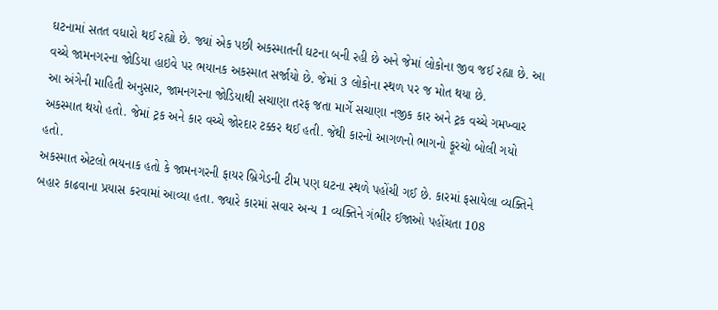ઘટનામાં સતત વધારો થઈ રહ્યો છે. જ્યાં એક પછી અકસ્માતની ઘટના બની રહી છે અને જેમાં લોકોના જીવ જઈ રહ્યા છે. આ વચ્ચે જામનગરના જોડિયા હાઇવે પર ભયાનક અકસ્માત સર્જાયો છે. જેમાં 3 લોકોના સ્થળ પર જ મોત થયા છે.
આ અંગેની માહિતી અનુસાર, જામનગરના જોડિયાથી સચાણા તરફ જતા માર્ગે સચાણા નજીક કાર અને ટ્રક વચ્ચે ગમખ્વાર અકસ્માત થયો હતો. જેમાં ટ્રક અને કાર વચ્ચે જોરદાર ટક્કર થઈ હતી. જેથી કારનો આગળનો ભાગનો ફૂરચો બોલી ગયો હતો.
અકસ્માત એટલો ભયનાક હતો કે જામનગરની ફાયર બ્રિગેડની ટીમ પણ ઘટના સ્થળે પહોંચી ગઈ છે. કારમાં ફસાયેલા વ્યક્તિને બહાર કાઢવાના પ્રયાસ કરવામાં આવ્યા હતા. જ્યારે કારમાં સવાર અન્ય 1 વ્યક્તિને ગંભીર ઈજાઓ પહોંચતા 108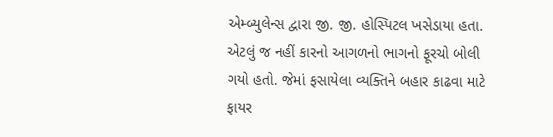એમ્બ્યુલેન્સ દ્વારા જી. જી. હોસ્પિટલ ખસેડાયા હતા.
એટલું જ નહીં કારનો આગળનો ભાગનો ફૂરચો બોલી ગયો હતો. જેમાં ફસાયેલા વ્યક્તિને બહાર કાઢવા માટે ફાયર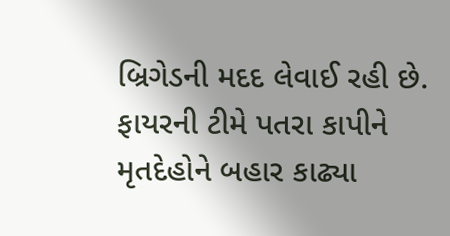બ્રિગેડની મદદ લેવાઈ રહી છે. ફાયરની ટીમે પતરા કાપીને મૃતદેહોને બહાર કાઢ્યા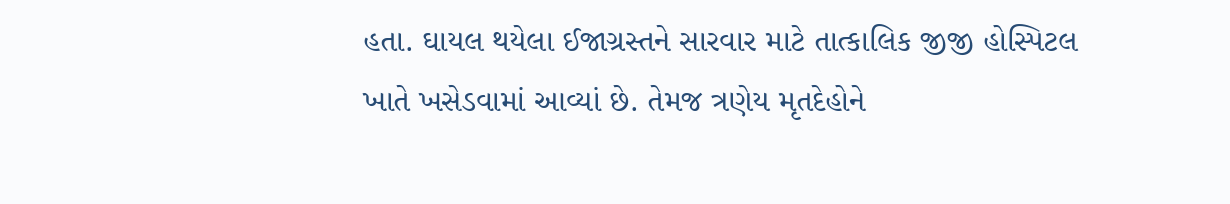હતા. ઘાયલ થયેલા ઈજાગ્રસ્તને સારવાર માટે તાત્કાલિક જીજી હોસ્પિટલ ખાતે ખસેડવામાં આવ્યાં છે. તેમજ ત્રણેય મૃતદેહોને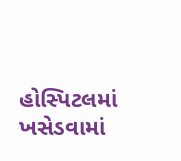હોસ્પિટલમાં ખસેડવામાં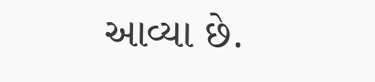આવ્યા છે.